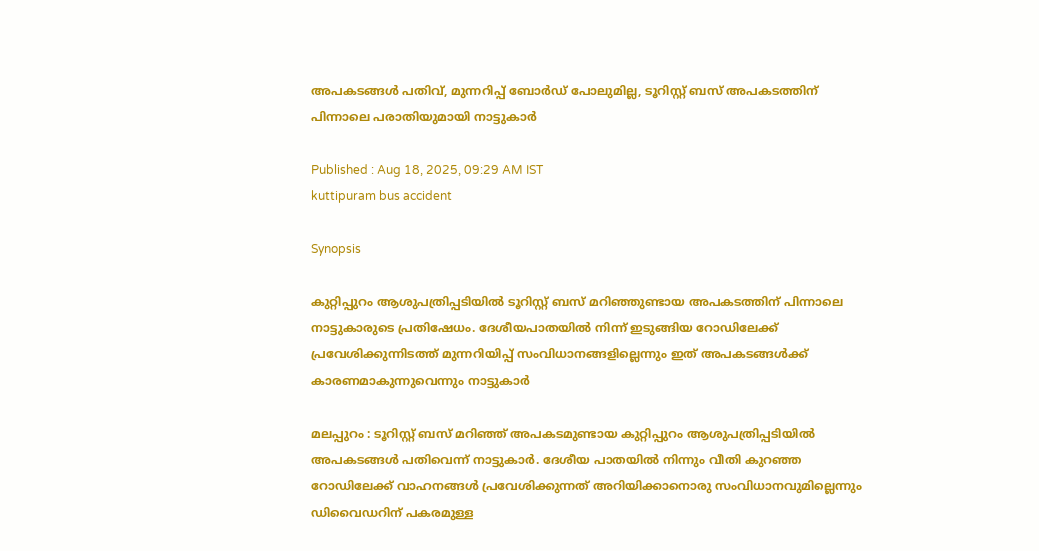അപകടങ്ങൾ പതിവ്, മുന്നറിപ്പ് ബോർഡ് പോലുമില്ല, ടൂറിസ്റ്റ് ബസ് അപകടത്തിന് പിന്നാലെ പരാതിയുമായി നാട്ടുകാർ

Published : Aug 18, 2025, 09:29 AM IST
kuttipuram bus accident

Synopsis

കുറ്റിപ്പുറം ആശുപത്രിപ്പടിയിൽ ടൂറിസ്റ്റ് ബസ് മറിഞ്ഞുണ്ടായ അപകടത്തിന് പിന്നാലെ നാട്ടുകാരുടെ പ്രതിഷേധം. ദേശീയപാതയിൽ നിന്ന് ഇടുങ്ങിയ റോഡിലേക്ക് പ്രവേശിക്കുന്നിടത്ത് മുന്നറിയിപ്പ് സംവിധാനങ്ങളില്ലെന്നും ഇത് അപകടങ്ങൾക്ക് കാരണമാകുന്നുവെന്നും നാട്ടുകാർ

മലപ്പുറം : ടൂറിസ്റ്റ് ബസ് മറിഞ്ഞ് അപകടമുണ്ടായ കുറ്റിപ്പുറം ആശുപത്രിപ്പടിയിൽ അപകടങ്ങൾ പതിവെന്ന് നാട്ടുകാര്‍. ദേശീയ പാതയിൽ നിന്നും വീതി കുറഞ്ഞ റോഡിലേക്ക് വാഹനങ്ങൾ പ്രവേശിക്കുന്നത് അറിയിക്കാനൊരു സംവിധാനവുമില്ലെന്നും ഡിവൈഡറിന് പകരമുള്ള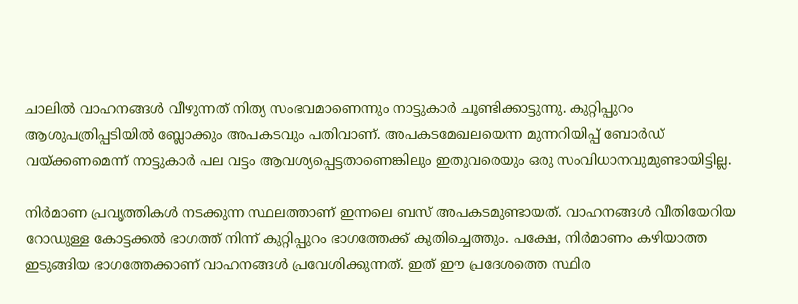ചാലിൽ വാഹനങ്ങൾ വീഴുന്നത് നിത്യ സംഭവമാണെന്നും നാട്ടുകാർ ചൂണ്ടിക്കാട്ടുന്നു. കുറ്റിപ്പുറം ആശുപത്രിപ്പടിയിൽ ബ്ലോക്കും അപകടവും പതിവാണ്. അപകടമേഖലയെന്ന മുന്നറിയിപ്പ് ബോർഡ് വയ്ക്കണമെന്ന് നാട്ടുകാര്‍ പല വട്ടം ആവശ്യപ്പെട്ടതാണെങ്കിലും ഇതുവരെയും ഒരു സംവിധാനവുമുണ്ടായിട്ടില്ല.

നിര്‍മാണ പ്രവൃത്തികൾ നടക്കുന്ന സ്ഥലത്താണ് ഇന്നലെ ബസ് അപകടമുണ്ടായത്. വാഹനങ്ങൾ വീതിയേറിയ റോഡുള്ള കോട്ടക്കൽ ഭാഗത്ത് നിന്ന് കുറ്റിപ്പുറം ഭാഗത്തേക്ക് കുതിച്ചെത്തും. പക്ഷേ, നിര്‍മാണം കഴിയാത്ത ഇടുങ്ങിയ ഭാഗത്തേക്കാണ് വാഹനങ്ങൾ പ്രവേശിക്കുന്നത്. ഇത് ഈ പ്രദേശത്തെ സ്ഥിര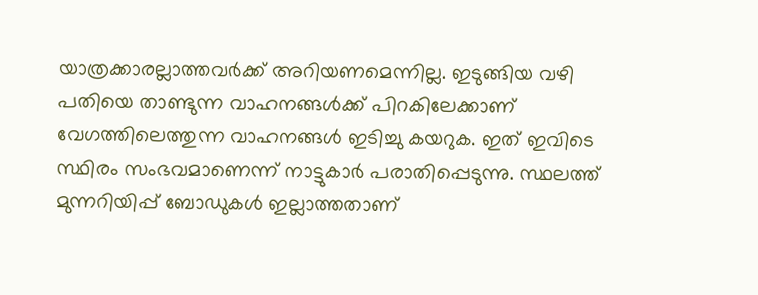യാത്രക്കാരല്ലാത്തവർക്ക് അറിയണമെന്നില്ല. ഇടുങ്ങിയ വഴി പതിയെ താണ്ടുന്ന വാഹനങ്ങൾക്ക് പിറകിലേക്കാണ് വേഗത്തിലെത്തുന്ന വാഹനങ്ങൾ ഇടിച്ചു കയറുക. ഇത് ഇവിടെ സ്ഥിരം സംഭവമാണെന്ന് നാട്ടുകാര്‍ പരാതിപ്പെടുന്നു. സ്ഥലത്ത് മുന്നറിയിപ്പ് ബോഡുകൾ ഇല്ലാത്തതാണ്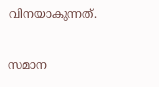വിനയാകുന്നത്.

സമാന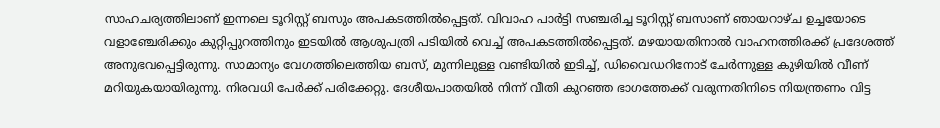സാഹചര്യത്തിലാണ് ഇന്നലെ ടൂറിസ്റ്റ് ബസും അപകടത്തിൽപ്പെട്ടത്. വിവാഹ പാർട്ടി സഞ്ചരിച്ച ടൂറിസ്റ്റ് ബസാണ് ഞായറാഴ്ച ഉച്ചയോടെ വളാഞ്ചേരിക്കും കുറ്റിപ്പുറത്തിനും ഇടയിൽ ആശുപത്രി പടിയിൽ വെച്ച് അപകടത്തിൽപ്പെട്ടത്. മഴയായതിനാൽ വാഹനത്തിരക്ക് പ്രദേശത്ത് അനുഭവപ്പെട്ടിരുന്നു. സാമാന്യം വേഗത്തിലെത്തിയ ബസ്, മുന്നിലുള്ള വണ്ടിയിൽ ഇടിച്ച്, ഡിവൈഡറിനോട് ചേര്‍ന്നുള്ള കുഴിയിൽ വീണ് മറിയുകയായിരുന്നു. നിരവധി പേർക്ക് പരിക്കേറ്റു. ദേശീയപാതയിൽ നിന്ന് വീതി കുറഞ്ഞ ഭാഗത്തേക്ക് വരുന്നതിനിടെ നിയന്ത്രണം വിട്ട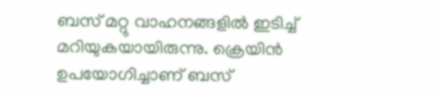ബസ് മറ്റു വാഹനങ്ങളിൽ ഇടിച്ച് മറിയുകയായിരുന്നു. ക്രെയിൻ ഉപയോഗിച്ചാണ് ബസ്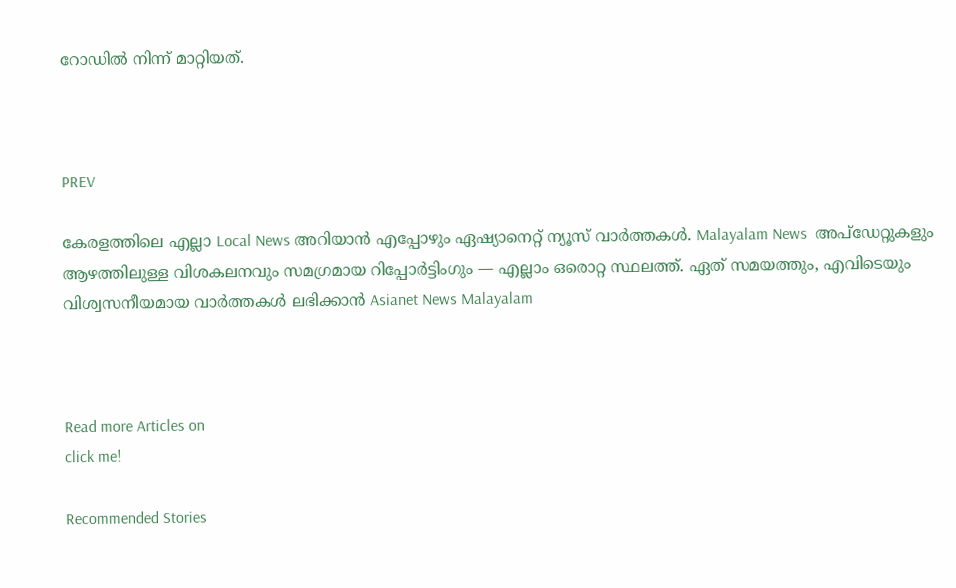റോഡിൽ നിന്ന് മാറ്റിയത്.



PREV

കേരളത്തിലെ എല്ലാ Local News അറിയാൻ എപ്പോഴും ഏഷ്യാനെറ്റ് ന്യൂസ് വാർത്തകൾ. Malayalam News  അപ്‌ഡേറ്റുകളും ആഴത്തിലുള്ള വിശകലനവും സമഗ്രമായ റിപ്പോർട്ടിംഗും — എല്ലാം ഒരൊറ്റ സ്ഥലത്ത്. ഏത് സമയത്തും, എവിടെയും വിശ്വസനീയമായ വാർത്തകൾ ലഭിക്കാൻ Asianet News Malayalam



Read more Articles on
click me!

Recommended Stories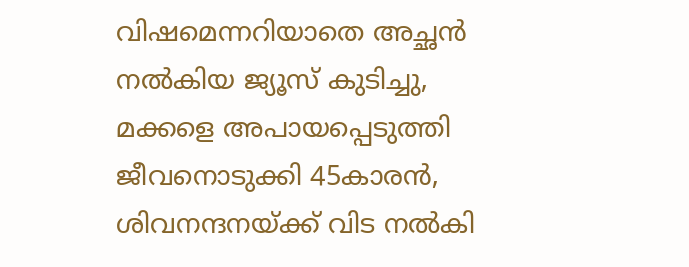വിഷമെന്നറിയാതെ അച്ഛൻ നൽകിയ ജ്യൂസ് കുടിച്ചു, മക്കളെ അപായപ്പെടുത്തി ജീവനൊടുക്കി 45കാരൻ, ശിവനന്ദനയ്ക്ക് വിട നൽകി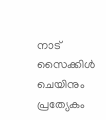നാട്
സൈക്കിൾ ചെയിനും പ്രത്യേകം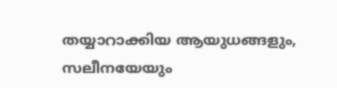തയ്യാറാക്കിയ ആയുധങ്ങളും, സലീനയേയും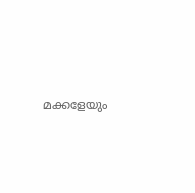മക്കളേയും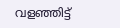വളഞ്ഞിട്ട്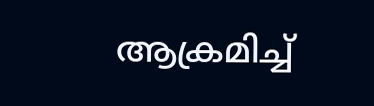ആക്രമിച്ച്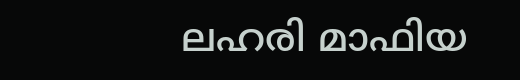ലഹരി മാഫിയ